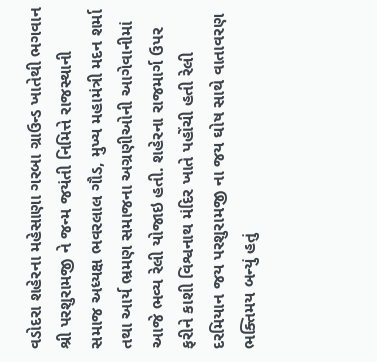વડોદરા શહેરના મહેસાણા ગરબા ગ્રાઉન્ડ ખાતેથી ભગવાન શ્રી પરશુરામજી ને જન્મ જયંતી નિમિત્તે રાજસ્થાની સમાજ અધ્યક્ષ ભવરલાલ ગૌડ, મુખ્ય મહામંત્રી મદન શર્મા તથા આર્ય ભ્રમણ સમાજના અગ્રણીઓની આગેવાનીમાં આજે ભવ્ય રેલી યોજાઇ હતી. શહેરના રાજમાર્ગ ઉપર ફરીને કાશી વિશ્વનાથ મંદિર ખાતે પહોંચી હતી રેલી દરમિયાન જય પરશુરામજી ના જય ઘોષ સાથે વાતાવરણ ભક્તિમય બન્યું હતું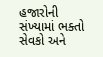હજારોની સંખ્યામાં ભક્તો સેવકો અને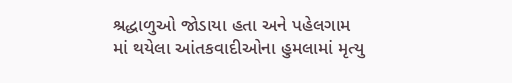શ્રદ્ધાળુઓ જોડાયા હતા અને પહેલગામ માં થયેલા આંતકવાદીઓના હુમલામાં મૃત્યુ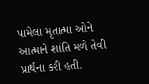પામેલા મૃતાત્મા ઓને આત્માને શાંતિ મળે તેવી પ્રાર્થના કરી હતી.